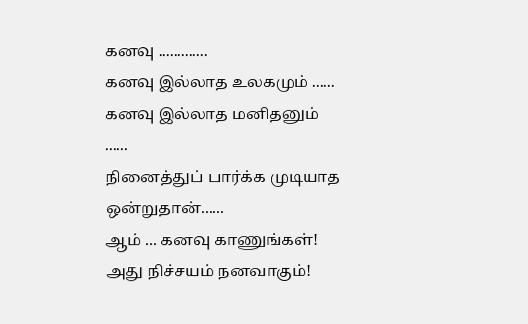கனவு .............
கனவு இல்லாத உலகமும் ......
கனவு இல்லாத மனிதனும் ......
நினைத்துப் பார்க்க முடியாத ஒன்றுதான்......
ஆம் ... கனவு காணுங்கள்!
அது நிச்சயம் நனவாகும்!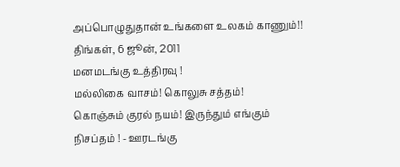அப்பொழுதுதான் உங்களை உலகம் காணும்!!
திங்கள், 6 ஜூன், 2011
மனமடங்கு உத்திரவு !
மல்லிகை வாசம்! கொலுசு சத்தம்!
கொஞ்சும் குரல் நயம்! இருந்தும் எங்கும் நிசப்தம் ! - ஊரடங்கு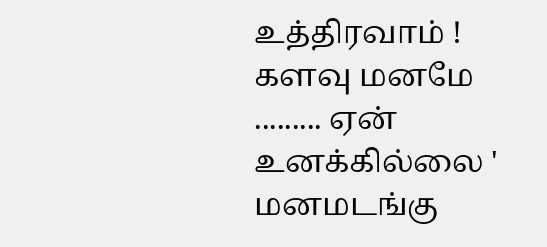உத்திரவாம் !
களவு மனமே ......... ஏன் உனக்கில்லை ' மனமடங்கு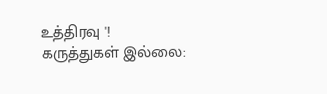உத்திரவு '!
கருத்துகள் இல்லை: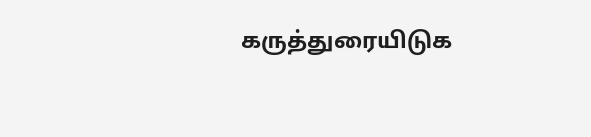கருத்துரையிடுக